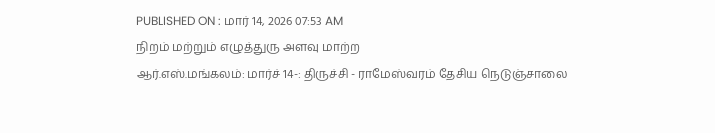PUBLISHED ON : மார் 14, 2026 07:53 AM
நிறம் மற்றும் எழுத்துரு அளவு மாற்ற
ஆர்.எஸ்.மங்கலம்: மார்ச் 14-: திருச்சி - ராமேஸ்வரம் தேசிய நெடுஞ்சாலை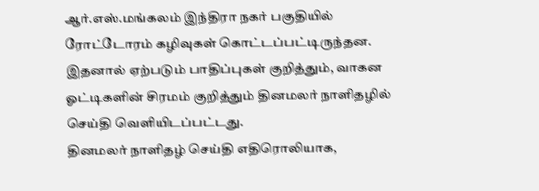ஆர்.எஸ்.மங்கலம் இந்திரா நகர் பகுதியில் ரோட்டோரம் கழிவுகள் கொட்டப்பட்டிருந்தன. இதனால் ஏற்படும் பாதிப்புகள் குறித்தும், வாகன ஓட்டிகளின் சிரமம் குறித்தும் தினமலர் நாளிதழில் செய்தி வெளியிடப்பட்டது.
தினமலர் நாளிதழ் செய்தி எதிரொலியாக,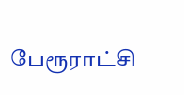பேரூராட்சி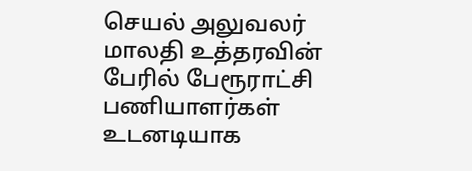செயல் அலுவலர் மாலதி உத்தரவின் பேரில் பேரூராட்சி பணியாளர்கள் உடனடியாக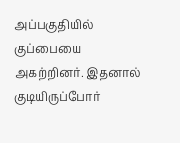அப்பகுதியில் குப்பையை அகற்றினர். இதனால் குடியிருப்போர்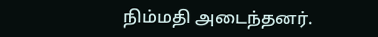நிம்மதி அடைந்தனர்.